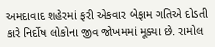અમદાવાદ શહેરમાં ફરી એકવાર બેફામ ગતિએ દોડતી કારે નિર્દોષ લોકોના જીવ જોખમમાં મૂક્યા છે. રામોલ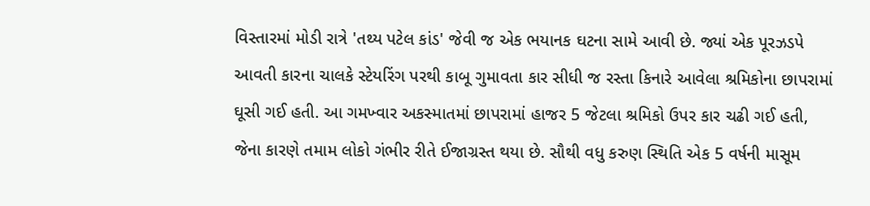વિસ્તારમાં મોડી રાત્રે 'તથ્ય પટેલ કાંડ' જેવી જ એક ભયાનક ઘટના સામે આવી છે. જ્યાં એક પૂરઝડપે આવતી કારના ચાલકે સ્ટેયરિંગ પરથી કાબૂ ગુમાવતા કાર સીધી જ રસ્તા કિનારે આવેલા શ્રમિકોના છાપરામાં ઘૂસી ગઈ હતી. આ ગમખ્વાર અકસ્માતમાં છાપરામાં હાજર 5 જેટલા શ્રમિકો ઉપર કાર ચઢી ગઈ હતી, જેના કારણે તમામ લોકો ગંભીર રીતે ઈજાગ્રસ્ત થયા છે. સૌથી વધુ કરુણ સ્થિતિ એક 5 વર્ષની માસૂમ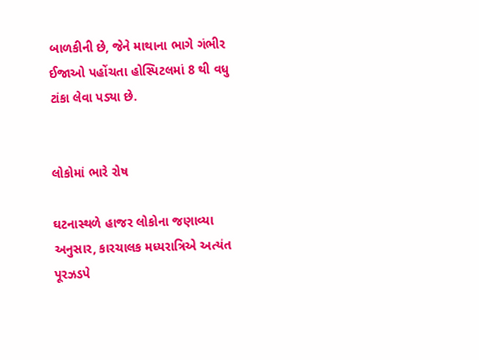બાળકીની છે, જેને માથાના ભાગે ગંભીર ઈજાઓ પહોંચતા હોસ્પિટલમાં 8 થી વધુ ટાંકા લેવા પડ્યા છે.


લોકોમાં ભારે રોષ

ઘટનાસ્થળે હાજર લોકોના જણાવ્યા અનુસાર, કારચાલક મધ્યરાત્રિએ અત્યંત પૂરઝડપે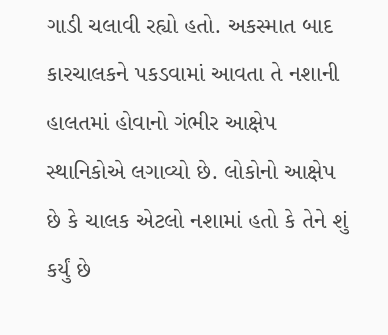ગાડી ચલાવી રહ્યો હતો. અકસ્માત બાદ કારચાલકને પકડવામાં આવતા તે નશાની હાલતમાં હોવાનો ગંભીર આક્ષેપ સ્થાનિકોએ લગાવ્યો છે. લોકોનો આક્ષેપ છે કે ચાલક એટલો નશામાં હતો કે તેને શું કર્યું છે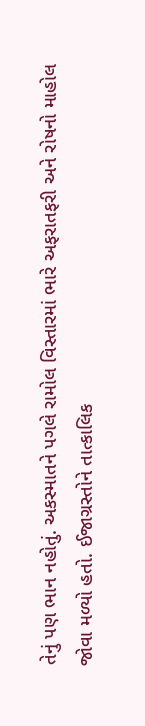તેનું પણ ભાન નહોતું. અકસ્માતને પગલે રામોલ વિસ્તારમાં ભારે અફરાતફરી અને રોષનો માહોલ જોવા મળ્યો હતો. ઈજાગ્રસ્તોને તાત્કાલિક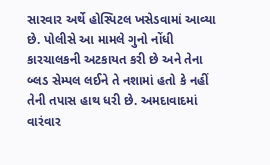સારવાર અર્થે હોસ્પિટલ ખસેડવામાં આવ્યા છે. પોલીસે આ મામલે ગુનો નોંધી કારચાલકની અટકાયત કરી છે અને તેના બ્લડ સેમ્પલ લઈને તે નશામાં હતો કે નહીં તેની તપાસ હાથ ધરી છે. અમદાવાદમાં વારંવાર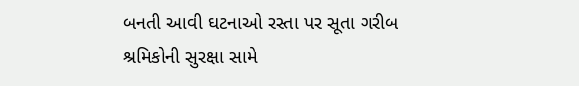બનતી આવી ઘટનાઓ રસ્તા પર સૂતા ગરીબ શ્રમિકોની સુરક્ષા સામે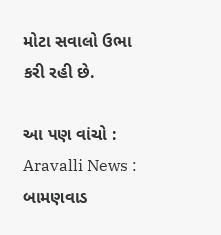મોટા સવાલો ઉભા કરી રહી છે.

આ પણ વાંચો : Aravalli News : બામણવાડ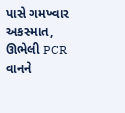પાસે ગમખ્વાર અકસ્માત, ઊભેલી PCR વાનને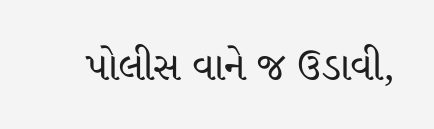પોલીસ વાને જ ઉડાવી,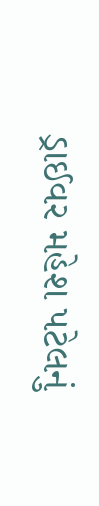ડ્રાઈવર મહેશ પટેલનું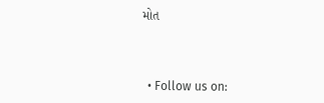મોત



  • Follow us on: